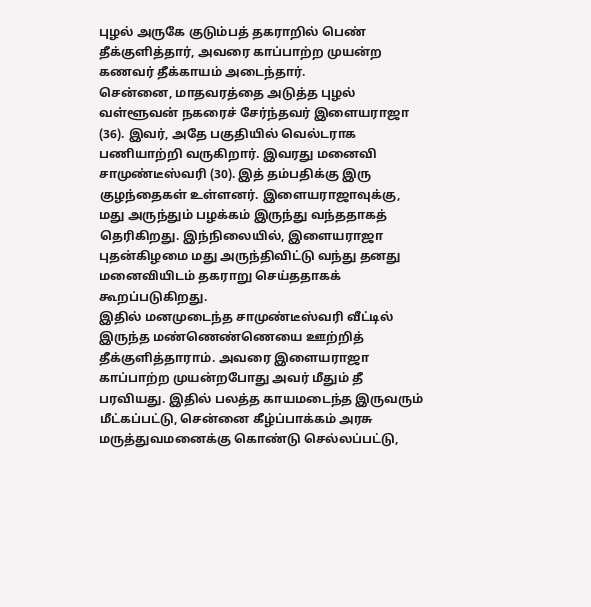புழல் அருகே குடும்பத் தகராறில் பெண் தீக்குளித்தார், அவரை காப்பாற்ற முயன்ற கணவர் தீக்காயம் அடைந்தார்.
சென்னை, மாதவரத்தை அடுத்த புழல் வள்ளூவன் நகரைச் சேர்ந்தவர் இளையராஜா (36). இவர், அதே பகுதியில் வெல்டராக பணியாற்றி வருகிறார். இவரது மனைவி சாமுண்டீஸ்வரி (30). இத் தம்பதிக்கு இரு குழந்தைகள் உள்ளனர். இளையராஜாவுக்கு, மது அருந்தும் பழக்கம் இருந்து வந்ததாகத் தெரிகிறது. இந்நிலையில், இளையராஜா புதன்கிழமை மது அருந்திவிட்டு வந்து தனது மனைவியிடம் தகராறு செய்ததாகக் கூறப்படுகிறது.
இதில் மனமுடைந்த சாமுண்டீஸ்வரி வீட்டில் இருந்த மண்ணெண்ணெயை ஊற்றித் தீக்குளித்தாராம். அவரை இளையராஜா காப்பாற்ற முயன்றபோது அவர் மீதும் தீ பரவியது. இதில் பலத்த காயமடைந்த இருவரும் மீட்கப்பட்டு, சென்னை கீழ்ப்பாக்கம் அரசு மருத்துவமனைக்கு கொண்டு செல்லப்பட்டு,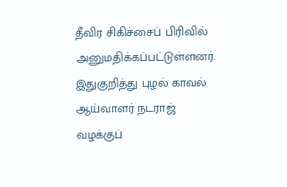தீவிர சிகிச்சைப் பிரிவில் அனுமதிக்கப்பட்டுள்ளனர். இதுகுறித்து புழல் காவல் ஆய்வாளர் நடராஜ் வழக்குப்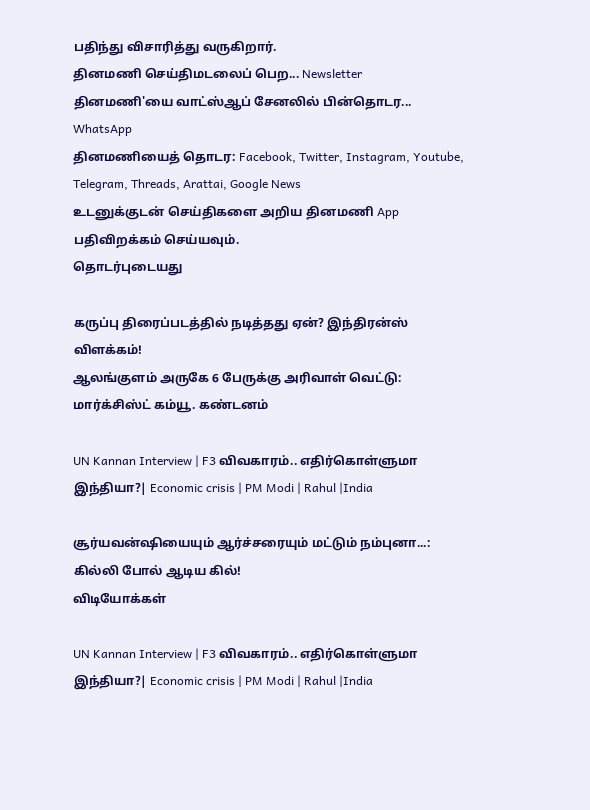பதிந்து விசாரித்து வருகிறார்.
தினமணி செய்திமடலைப் பெற... Newsletter
தினமணி'யை வாட்ஸ்ஆப் சேனலில் பின்தொடர... WhatsApp
தினமணியைத் தொடர: Facebook, Twitter, Instagram, Youtube, Telegram, Threads, Arattai, Google News
உடனுக்குடன் செய்திகளை அறிய தினமணி App பதிவிறக்கம் செய்யவும்.
தொடர்புடையது

கருப்பு திரைப்படத்தில் நடித்தது ஏன்? இந்திரன்ஸ் விளக்கம்!
ஆலங்குளம் அருகே 6 பேருக்கு அரிவாள் வெட்டு: மார்க்சிஸ்ட் கம்யூ. கண்டனம்

UN Kannan Interview | F3 விவகாரம்.. எதிர்கொள்ளுமா இந்தியா?| Economic crisis | PM Modi | Rahul |India

சூர்யவன்ஷியையும் ஆர்ச்சரையும் மட்டும் நம்புனா...: கில்லி போல் ஆடிய கில்!
விடியோக்கள்

UN Kannan Interview | F3 விவகாரம்.. எதிர்கொள்ளுமா இந்தியா?| Economic crisis | PM Modi | Rahul |India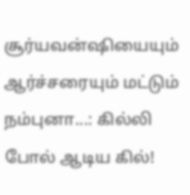சூர்யவன்ஷியையும் ஆர்ச்சரையும் மட்டும் நம்புனா...: கில்லி போல் ஆடிய கில்!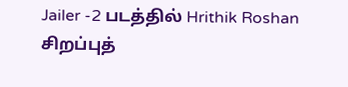Jailer -2 படத்தில் Hrithik Roshan சிறப்புத்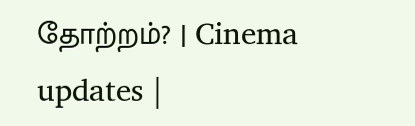தோற்றம்? | Cinema updates |